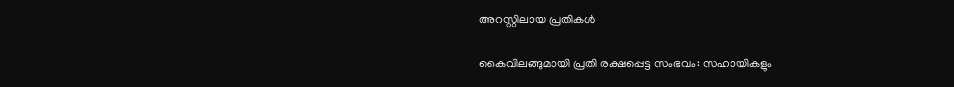അറസ്റ്റിലായ പ്രതികൾ

കൈവിലങ്ങുമായി പ്രതി രക്ഷപ്പെട്ട സംഭവം: സഹായികളും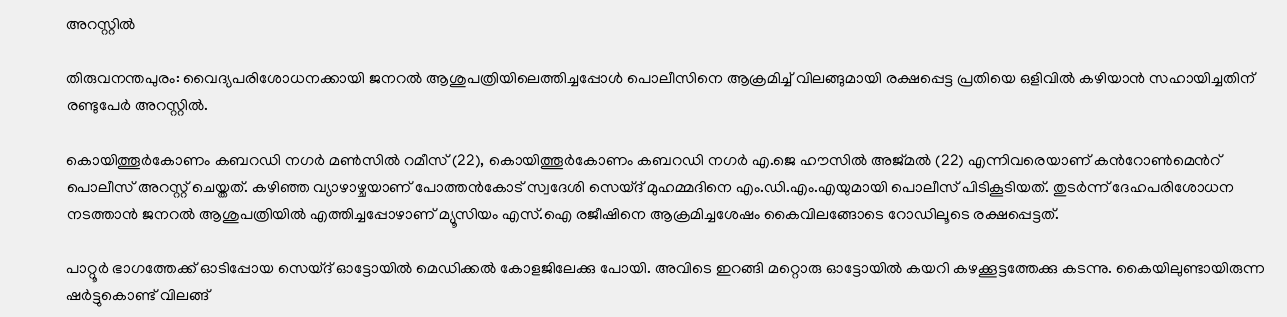അറസ്റ്റിൽ

തിരുവനന്തപുരം: വൈദ്യപരിശോധനക്കായി ജനറൽ ആശുപത്രിയിലെത്തിച്ചപ്പോൾ പൊലീസിനെ ആക്രമിച്ച് വിലങ്ങുമായി രക്ഷപ്പെട്ട പ്രതിയെ ഒളിവിൽ കഴിയാൻ സഹായിച്ചതിന് രണ്ടുപേർ അറസ്റ്റിൽ.

കൊയിത്തൂർകോണം കബറഡി നഗർ മൺസിൽ റമീസ് (22), കൊയിത്തൂർകോണം കബറഡി നഗർ എ.ജെ ഹൗസിൽ അജ്മൽ (22) എന്നിവരെയാണ് കന്‍റോൺമെന്‍റ് പൊലീസ് അറസ്റ്റ് ചെയ്തത്. കഴിഞ്ഞ വ്യാഴാഴ്ചയാണ് പോത്തൻകോട് സ്വദേശി സെയ്ദ് മുഹമ്മദിനെ എം.ഡി.എം.എയുമായി പൊലീസ് പിടികൂടിയത്. തുടർന്ന് ദേഹപരിശോധന നടത്താൻ ജനറൽ ആശുപത്രിയിൽ എത്തിച്ചപ്പോഴാണ് മ്യൂസിയം എസ്.ഐ രജീഷിനെ ആക്രമിച്ചശേഷം കൈവിലങ്ങോടെ റോഡിലൂടെ രക്ഷപ്പെട്ടത്.

പാറ്റൂർ ഭാഗത്തേക്ക് ഓടിപ്പോയ സെയ്ദ് ഓട്ടോയിൽ മെഡിക്കൽ കോളജിലേക്കു പോയി. അവിടെ ഇറങ്ങി മറ്റൊരു ഓട്ടോയിൽ കയറി കഴക്കൂട്ടത്തേക്കു കടന്നു. കൈയിലുണ്ടായിരുന്ന ഷർട്ടുകൊണ്ട് വിലങ്ങ്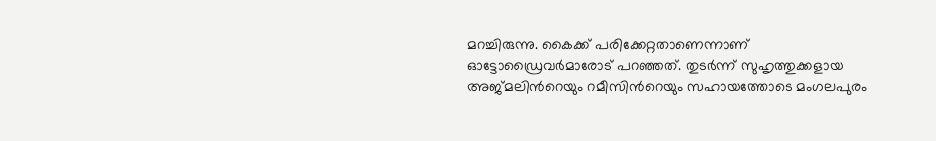മറച്ചിരുന്നു. കൈക്ക് പരിക്കേറ്റതാണെന്നാണ് ഓട്ടോഡ്രൈവർമാരോട് പറഞ്ഞത്. തുടർന്ന് സുഹൃത്തുക്കളായ അജ്മലിന്‍റെയും റമീസിന്‍റെയും സഹായത്തോടെ മംഗലപുരം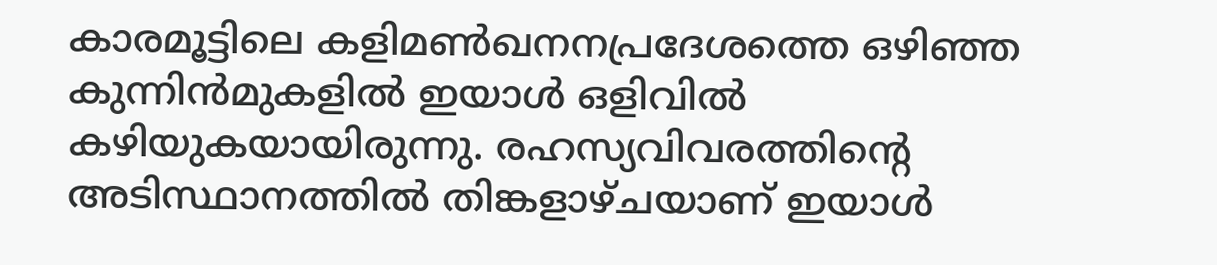കാരമൂട്ടിലെ കളിമൺഖനനപ്രദേശത്തെ ഒഴിഞ്ഞ കുന്നിൻമുകളിൽ ഇയാൾ ഒളിവിൽ കഴിയുകയായിരുന്നു. രഹസ്യവിവരത്തിന്‍റെ അടിസ്ഥാനത്തിൽ തിങ്കളാഴ്ചയാണ് ഇയാൾ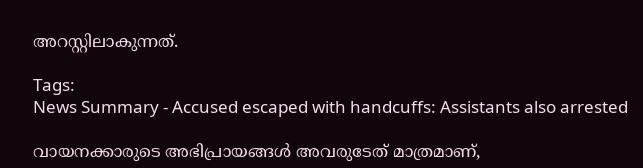അറസ്റ്റിലാകുന്നത്.

Tags:
News Summary - Accused escaped with handcuffs: Assistants also arrested

വായനക്കാരുടെ അഭിപ്രായങ്ങള്‍ അവരുടേത് മാത്രമാണ്,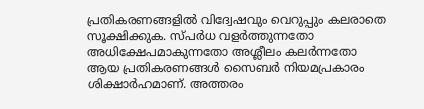പ്രതികരണങ്ങളിൽ വിദ്വേഷവും വെറുപ്പും കലരാതെ സൂക്ഷിക്കുക. സ്പർധ വളർത്തുന്നതോ അധിക്ഷേപമാകുന്നതോ അശ്ലീലം കലർന്നതോ ആയ പ്രതികരണങ്ങൾ സൈബർ നിയമപ്രകാരം ശിക്ഷാർഹമാണ്. അത്തരം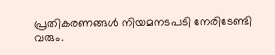പ്രതികരണങ്ങൾ നിയമനടപടി നേരിടേണ്ടി വരും.